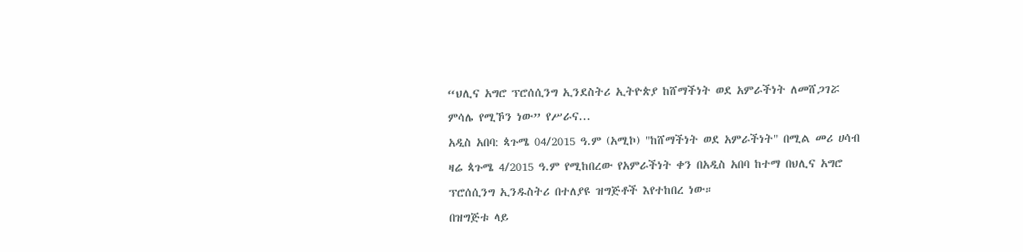“ህሊና አግሮ ፕሮሰሲንግ ኢንደስትሪ ኢትዮጵያ ከሸማችነት ወደ አምራችነት ለመሸጋገሯ ምሳሌ የሚኾን ነው” የሥራና...
አዲስ አበባ: ጳጉሜ 04/2015 ዓ.ም (አሚኮ) "ከሸማችነት ወደ አምራችነት" በሚል መሪ ሀሳብ ዛሬ ጳጉሜ 4/2015 ዓ.ም የሚከበረው የአምራችነት ቀን በአዲስ አበባ ከተማ በህሊና አግሮ ፕሮሰሲንግ ኢንዱስትሪ በተለያዩ ዝግጅቶች እየተከበረ ነው።
በዝግጅቱ ላይ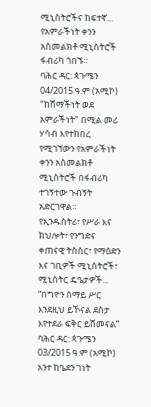ሚኒስትሮችና ከፍተኛ...
የአምራችነት ቀንን አስመልክቶ ሚኒስትሮች ፋብሪካ ጎበኙ።
ባሕር ዳር: ጳጉሜን 04/2015 ዓ.ም (አሚኮ) "ከሸማችነት ወደ አምራችነት" በሚል መሪ ሃሳብ እየተከበረ የሚገኘውን የአምራችነት ቀንን አስመልክቶ ሚኒስትሮች በፋብሪካ ተገኝተው ጉብኝት አድርገዋል።
የኢንዱስትሪ፣ የሥራ እና ክህሎት፣ የንግድና ቀጠናዊ ትስስር፣ የማዕድን እና ገቢዎች ሚኒስትሮች፣ ሚኒስትር ዴዔታዎች...
“በግዮን ሰማይ ሥር እንደዚህ ይኾናል ደስታ እየተደራ ፍቅር ይሸመናል”
ባሕር ዳር: ጳጉሜን 03/2015 ዓ.ም (አሚኮ) አንተ ከዔደን ገነት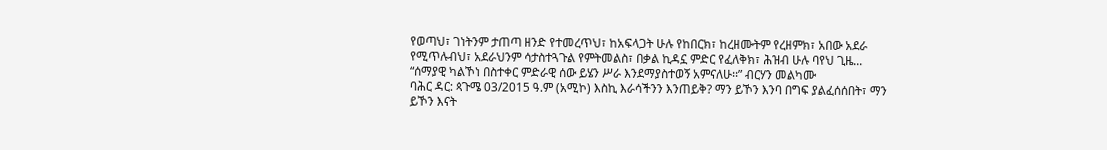የወጣህ፣ ገነትንም ታጠጣ ዘንድ የተመረጥህ፣ ከአፍላጋት ሁሉ የከበርክ፣ ከረዘሙትም የረዘምክ፣ አበው አደራ የሚጥሉብህ፣ አደራህንም ሳታስተጓጉል የምትመልስ፣ በቃል ኪዳኗ ምድር የፈለቅክ፣ ሕዝብ ሁሉ ባየህ ጊዜ...
“ሰማያዊ ካልኾነ በስተቀር ምድራዊ ሰው ይሄን ሥራ እንደማያስተወኝ አምናለሁ፡፡” ብርሃን መልካሙ
ባሕር ዳር: ጳጉሜ 03/2015 ዓ.ም (አሚኮ) እስኪ እራሳችንን እንጠይቅ? ማን ይኾን እንባ በግፍ ያልፈሰሰበት፣ ማን ይኾን እናት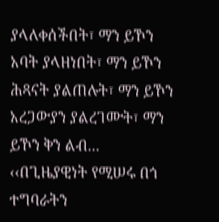ያላለቀሰችበት፣ ማን ይኾን አባት ያላዘነበት፣ ማን ይኾን ሕጻናት ያልጠሉት፣ ማን ይኾን አረጋውያን ያልረገሙት፣ ማን ይኾን ቅን ልብ...
‹‹በጊዜያዊነት የሚሠሩ በጎ ተግባራትን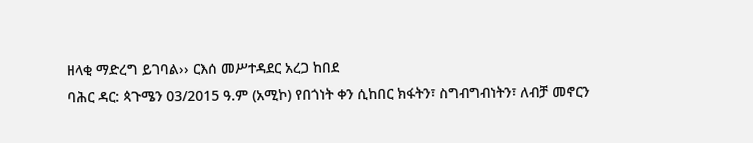ዘላቂ ማድረግ ይገባል›› ርእሰ መሥተዳደር አረጋ ከበደ
ባሕር ዳር: ጳጉሜን 03/2015 ዓ.ም (አሚኮ) የበጎነት ቀን ሲከበር ክፋትን፣ ስግብግብነትን፣ ለብቻ መኖርን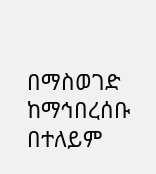በማስወገድ ከማኅበረሰቡ በተለይም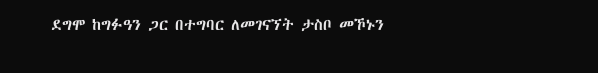ደግሞ ከግፉዓን ጋር በተግባር ለመገናኘት ታስቦ መኾኑን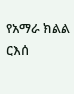የአማራ ክልል ርእሰ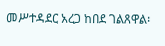መሥተዳደር አረጋ ከበደ ገልጸዋል፡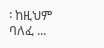፡ ከዚህም ባለፈ ...